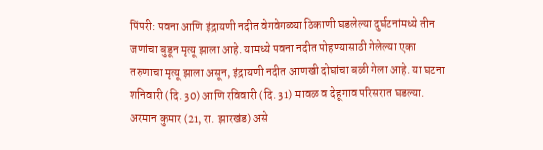पिंपरी: पवना आणि इंद्रायणी नदीत वेगवेगळ्या ठिकाणी घडलेल्या दुर्घटनांमध्ये तीन जणांचा बुडून मृत्यू झाला आहे. यामध्ये पवना नदीत पोहण्यासाठी गेलेल्या एका तरुणाचा मृत्यू झाला असून, इंद्रायणी नदीत आणखी दोघांचा बळी गेला आहे. या घटना शनिवारी (दि. 30) आणि रविवारी (दि. 31) मावळ व देहूगाव परिसरात घडल्या.
अरमान कुमार (21, रा. झारखंड) असे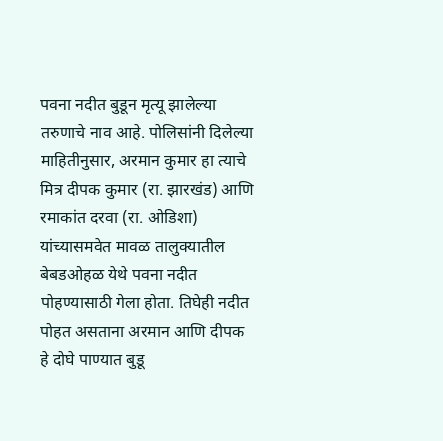पवना नदीत बुडून मृत्यू झालेल्या तरुणाचे नाव आहे. पोलिसांनी दिलेल्या माहितीनुसार, अरमान कुमार हा त्याचे मित्र दीपक कुमार (रा. झारखंड) आणि रमाकांत दरवा (रा. ओडिशा) यांच्यासमवेत मावळ तालुक्यातील बेबडओहळ येथे पवना नदीत पोहण्यासाठी गेला होता. तिघेही नदीत पोहत असताना अरमान आणि दीपक हे दोघे पाण्यात बुडू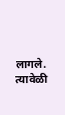लागले. त्यावेळी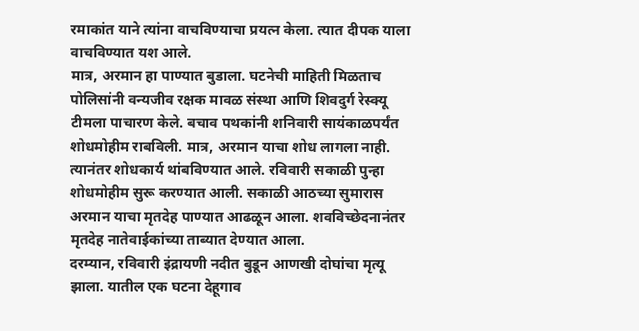रमाकांत याने त्यांना वाचविण्याचा प्रयत्न केला. त्यात दीपक याला वाचविण्यात यश आले.
मात्र, अरमान हा पाण्यात बुडाला. घटनेची माहिती मिळताच पोलिसांनी वन्यजीव रक्षक मावळ संस्था आणि शिवदुर्ग रेस्क्यू टीमला पाचारण केले. बचाव पथकांनी शनिवारी सायंकाळपर्यंत शोधमोहीम राबविली. मात्र, अरमान याचा शोध लागला नाही.
त्यानंतर शोधकार्य थांबविण्यात आले. रविवारी सकाळी पुन्हा शोधमोहीम सुरू करण्यात आली. सकाळी आठच्या सुमारास अरमान याचा मृतदेह पाण्यात आढळून आला. शवविच्छेदनानंतर मृतदेह नातेवाईकांच्या ताब्यात देण्यात आला.
दरम्यान, रविवारी इंद्रायणी नदीत बुडून आणखी दोघांचा मृत्यू झाला. यातील एक घटना देहूगाव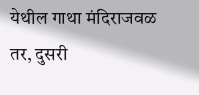येथील गाथा मंदिराजवळ तर, दुसरी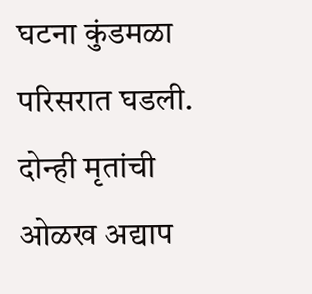घटना कुंडमळा परिसरात घडली. दोन्ही मृतांची ओळख अद्याप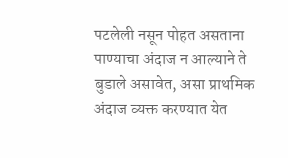पटलेली नसून पोहत असताना पाण्याचा अंदाज न आल्याने ते बुडाले असावेत, असा प्राथमिक अंदाज व्यक्त करण्यात येत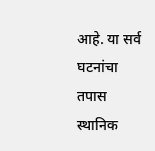आहे. या सर्व घटनांचा तपास स्थानिक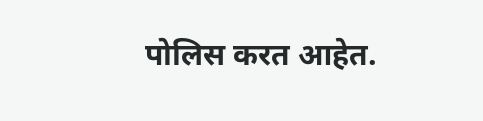पोलिस करत आहेत.